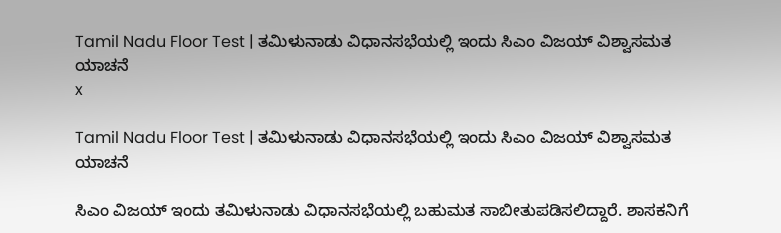Tamil Nadu Floor Test | ತಮಿಳುನಾಡು ವಿಧಾನಸಭೆಯಲ್ಲಿ ಇಂದು ಸಿಎಂ ವಿಜಯ್ ವಿಶ್ವಾಸಮತ ಯಾಚನೆ
x

Tamil Nadu Floor Test | ತಮಿಳುನಾಡು ವಿಧಾನಸಭೆಯಲ್ಲಿ ಇಂದು ಸಿಎಂ ವಿಜಯ್ ವಿಶ್ವಾಸಮತ ಯಾಚನೆ

ಸಿಎಂ ವಿಜಯ್ ಇಂದು ತಮಿಳುನಾಡು ವಿಧಾನಸಭೆಯಲ್ಲಿ ಬಹುಮತ ಸಾಬೀತುಪಡಿಸಲಿದ್ದಾರೆ. ಶಾಸಕನಿಗೆ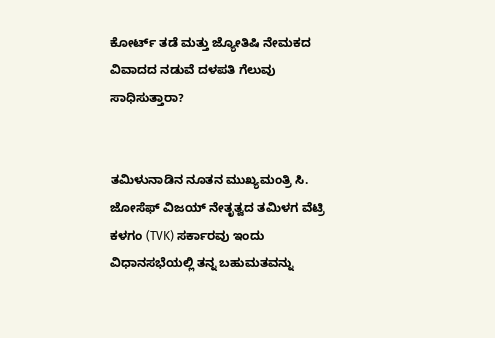ಕೋರ್ಟ್ ತಡೆ ಮತ್ತು ಜ್ಯೋತಿಷಿ ನೇಮಕದ ವಿವಾದದ ನಡುವೆ ದಳಪತಿ ಗೆಲುವು ಸಾಧಿಸುತ್ತಾರಾ?


ತಮಿಳುನಾಡಿನ ನೂತನ ಮುಖ್ಯಮಂತ್ರಿ ಸಿ. ಜೋಸೆಫ್ ವಿಜಯ್ ನೇತೃತ್ವದ ತಮಿಳಗ ವೆಟ್ರಿ ಕಳಗಂ (TVK) ಸರ್ಕಾರವು ಇಂದು ವಿಧಾನಸಭೆಯಲ್ಲಿ ತನ್ನ ಬಹುಮತವನ್ನು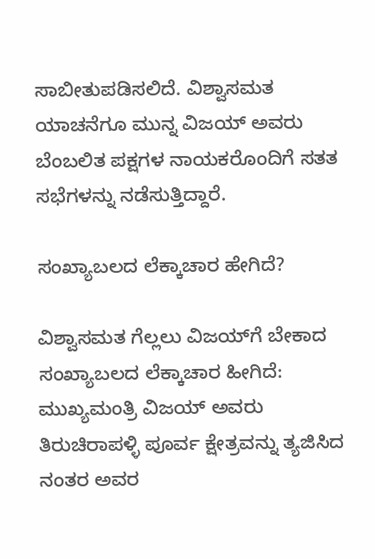ಸಾಬೀತುಪಡಿಸಲಿದೆ. ವಿಶ್ವಾಸಮತ ಯಾಚನೆಗೂ ಮುನ್ನ ವಿಜಯ್ ಅವರು ಬೆಂಬಲಿತ ಪಕ್ಷಗಳ ನಾಯಕರೊಂದಿಗೆ ಸತತ ಸಭೆಗಳನ್ನು ನಡೆಸುತ್ತಿದ್ದಾರೆ.

ಸಂಖ್ಯಾಬಲದ ಲೆಕ್ಕಾಚಾರ ಹೇಗಿದೆ?

ವಿಶ್ವಾಸಮತ ಗೆಲ್ಲಲು ವಿಜಯ್‌ಗೆ ಬೇಕಾದ ಸಂಖ್ಯಾಬಲದ ಲೆಕ್ಕಾಚಾರ ಹೀಗಿದೆ: ಮುಖ್ಯಮಂತ್ರಿ ವಿಜಯ್ ಅವರು ತಿರುಚಿರಾಪಳ್ಳಿ ಪೂರ್ವ ಕ್ಷೇತ್ರವನ್ನು ತ್ಯಜಿಸಿದ ನಂತರ ಅವರ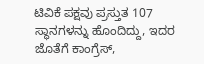ಟಿವಿಕೆ ಪಕ್ಷವು ಪ್ರಸ್ತುತ 107 ಸ್ಥಾನಗಳನ್ನು ಹೊಂದಿದ್ದು, ಇದರ ಜೊತೆಗೆ ಕಾಂಗ್ರೆಸ್,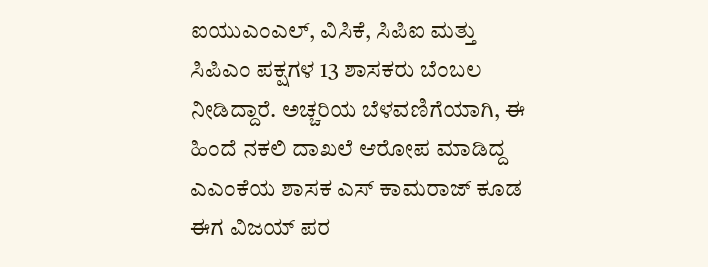ಐಯುಎಂಎಲ್, ವಿಸಿಕೆ, ಸಿಪಿಐ ಮತ್ತು ಸಿಪಿಎಂ ಪಕ್ಷಗಳ 13 ಶಾಸಕರು ಬೆಂಬಲ ನೀಡಿದ್ದಾರೆ. ಅಚ್ಚರಿಯ ಬೆಳವಣಿಗೆಯಾಗಿ, ಈ ಹಿಂದೆ ನಕಲಿ ದಾಖಲೆ ಆರೋಪ ಮಾಡಿದ್ದ ಎಎಂಕೆಯ ಶಾಸಕ ಎಸ್‌ ಕಾಮರಾಜ್ ಕೂಡ ಈಗ ವಿಜಯ್ ಪರ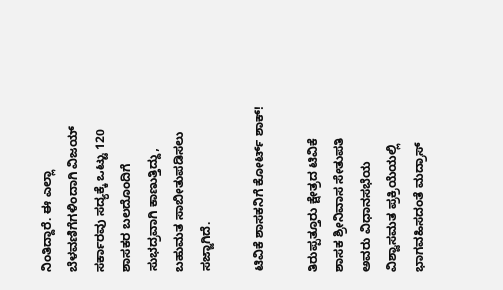ನಿಂತಿದ್ದಾರೆ. ಈ ಎಲ್ಲಾ ಬೆಳವಣಿಗೆಗಳಿಂದಾಗಿ ವಿಜಯ್ ಸರ್ಕಾರವು ಸದ್ಯಕ್ಕೆ ಒಟ್ಟು 120 ಶಾಸಕರ ಬಲದೊಂದಿಗೆ ಸುಭದ್ರವಾಗಿ ಕಾಣುತ್ತಿದ್ದು, ಬಹುಮತ ಸಾಬೀತುಪಡಿಸಲು ಸಜ್ಜಾಗಿದೆ.

ಟಿವಿಕೆ ಶಾಸಕನಿಗೆ ಕೋರ್ಟ್ ಶಾಕ್!

ತಿರುಪ್ಪತ್ತೂರು ಕ್ಷೇತ್ರದ ಟಿವಿಕೆ ಶಾಸಕ ಶ್ರೀನಿವಾಸ ಸೇತುಪತಿ ಅವರು ವಿಧಾನಸಭೆಯ ವಿಶ್ವಾಸಮತ ಪ್ರಕ್ರಿಯೆಯಲ್ಲಿ ಭಾಗವಹಿಸದಂತೆ ಮದ್ರಾಸ್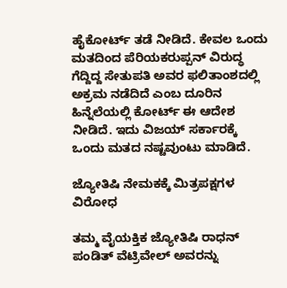ಹೈಕೋರ್ಟ್ ತಡೆ ನೀಡಿದೆ. ಕೇವಲ ಒಂದು ಮತದಿಂದ ಪೆರಿಯಕರುಪ್ಪನ್ ವಿರುದ್ಧ ಗೆದ್ದಿದ್ದ ಸೇತುಪತಿ ಅವರ ಫಲಿತಾಂಶದಲ್ಲಿ ಅಕ್ರಮ ನಡೆದಿದೆ ಎಂಬ ದೂರಿನ ಹಿನ್ನೆಲೆಯಲ್ಲಿ ಕೋರ್ಟ್ ಈ ಆದೇಶ ನೀಡಿದೆ. ಇದು ವಿಜಯ್ ಸರ್ಕಾರಕ್ಕೆ ಒಂದು ಮತದ ನಷ್ಟವುಂಟು ಮಾಡಿದೆ.

ಜ್ಯೋತಿಷಿ ನೇಮಕಕ್ಕೆ ಮಿತ್ರಪಕ್ಷಗಳ ವಿರೋಧ

ತಮ್ಮ ವೈಯಕ್ತಿಕ ಜ್ಯೋತಿಷಿ ರಾಧನ್ ಪಂಡಿತ್ ವೆಟ್ರಿವೇಲ್ ಅವರನ್ನು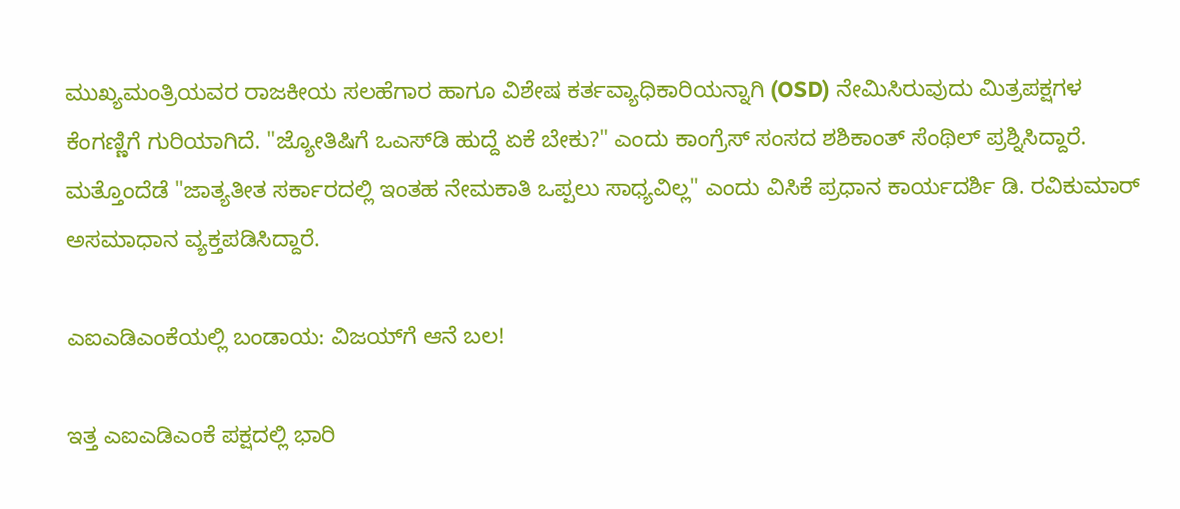ಮುಖ್ಯಮಂತ್ರಿಯವರ ರಾಜಕೀಯ ಸಲಹೆಗಾರ ಹಾಗೂ ವಿಶೇಷ ಕರ್ತವ್ಯಾಧಿಕಾರಿಯನ್ನಾಗಿ (OSD) ನೇಮಿಸಿರುವುದು ಮಿತ್ರಪಕ್ಷಗಳ ಕೆಂಗಣ್ಣಿಗೆ ಗುರಿಯಾಗಿದೆ. "ಜ್ಯೋತಿಷಿಗೆ ಒಎಸ್‌ಡಿ ಹುದ್ದೆ ಏಕೆ ಬೇಕು?" ಎಂದು ಕಾಂಗ್ರೆಸ್ ಸಂಸದ ಶಶಿಕಾಂತ್ ಸೆಂಥಿಲ್ ಪ್ರಶ್ನಿಸಿದ್ದಾರೆ. ಮತ್ತೊಂದೆಡೆ "ಜಾತ್ಯತೀತ ಸರ್ಕಾರದಲ್ಲಿ ಇಂತಹ ನೇಮಕಾತಿ ಒಪ್ಪಲು ಸಾಧ್ಯವಿಲ್ಲ" ಎಂದು ವಿಸಿಕೆ ಪ್ರಧಾನ ಕಾರ್ಯದರ್ಶಿ ಡಿ. ರವಿಕುಮಾರ್ ಅಸಮಾಧಾನ ವ್ಯಕ್ತಪಡಿಸಿದ್ದಾರೆ.

ಎಐಎಡಿಎಂಕೆಯಲ್ಲಿ ಬಂಡಾಯ: ವಿಜಯ್‌ಗೆ ಆನೆ ಬಲ!

ಇತ್ತ ಎಐಎಡಿಎಂಕೆ ಪಕ್ಷದಲ್ಲಿ ಭಾರಿ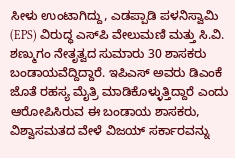ಸೀಳು ಉಂಟಾಗಿದ್ದು, ಎಡಪ್ಪಾಡಿ ಪಳನಿಸ್ವಾಮಿ (EPS) ವಿರುದ್ಧ ಎಸ್‌ಪಿ ವೇಲುಮಣಿ ಮತ್ತು ಸಿ.ವಿ. ಶಣ್ಮುಗಂ ನೇತೃತ್ವದ ಸುಮಾರು 30 ಶಾಸಕರು ಬಂಡಾಯವೆದ್ದಿದ್ದಾರೆ. ಇಪಿಎಸ್ ಅವರು ಡಿಎಂಕೆ ಜೊತೆ ರಹಸ್ಯ ಮೈತ್ರಿ ಮಾಡಿಕೊಳ್ಳುತ್ತಿದ್ದಾರೆ ಎಂದು ಆರೋಪಿಸಿರುವ ಈ ಬಂಡಾಯ ಶಾಸಕರು, ವಿಶ್ವಾಸಮತದ ವೇಳೆ ವಿಜಯ್ ಸರ್ಕಾರವನ್ನು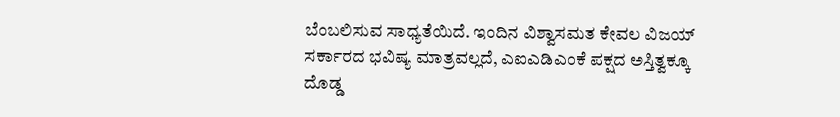ಬೆಂಬಲಿಸುವ ಸಾಧ್ಯತೆಯಿದೆ. ಇಂದಿನ ವಿಶ್ವಾಸಮತ ಕೇವಲ ವಿಜಯ್ ಸರ್ಕಾರದ ಭವಿಷ್ಯ ಮಾತ್ರವಲ್ಲದೆ, ಎಐಎಡಿಎಂಕೆ ಪಕ್ಷದ ಅಸ್ತಿತ್ವಕ್ಕೂ ದೊಡ್ಡ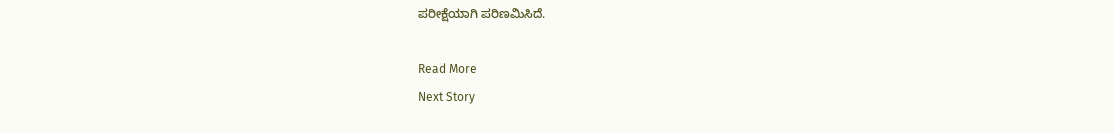ಪರೀಕ್ಷೆಯಾಗಿ ಪರಿಣಮಿಸಿದೆ.

Read More
Next Story